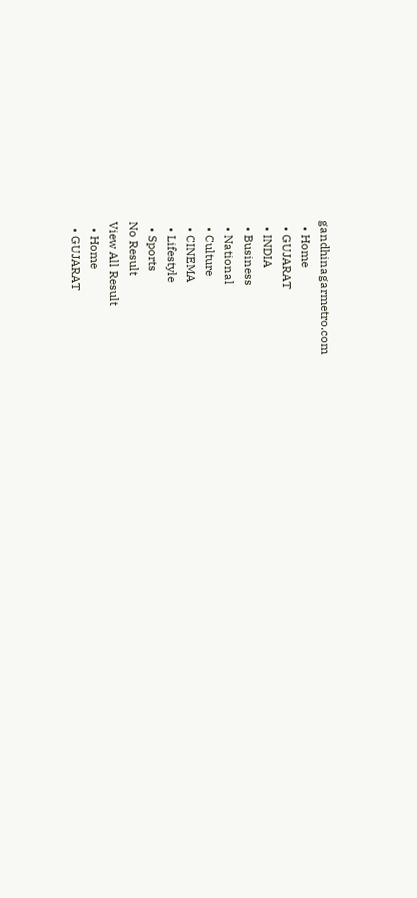gandhinagarmetro.com
  • Home
  • GUJARAT
  • INDIA
  • Business
  • National
  • Culture
  • CINEMA
  • Lifestyle
  • Sports
No Result
View All Result
  • Home
  • GUJARAT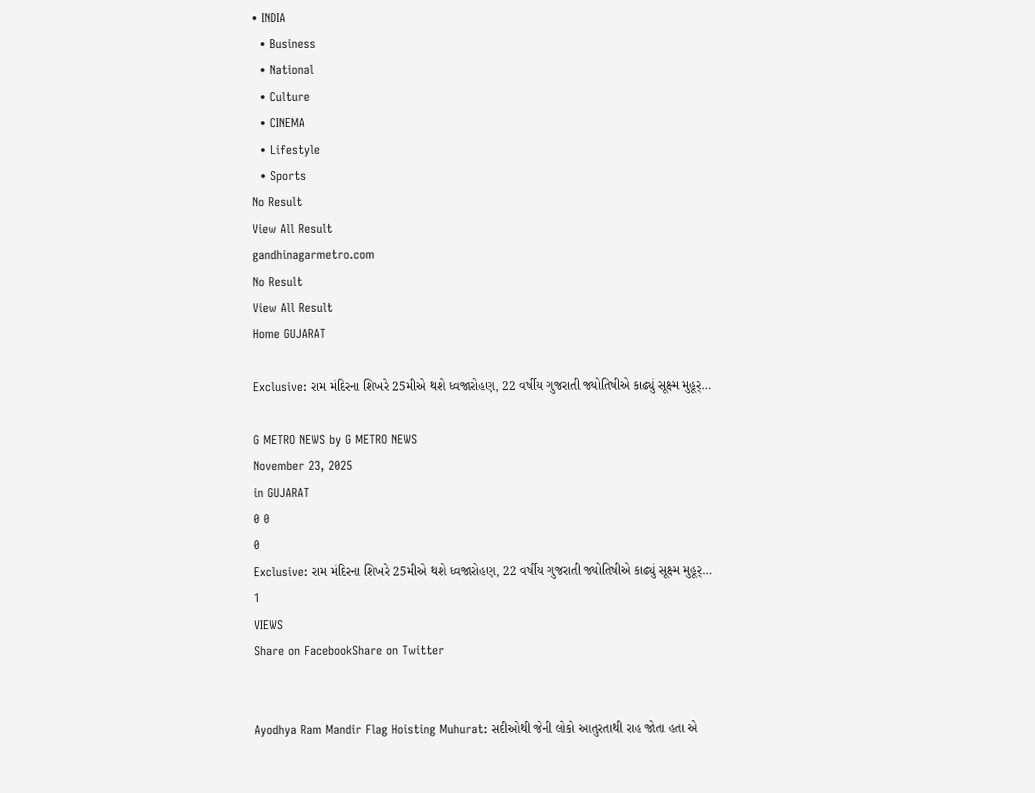• INDIA
  • Business
  • National
  • Culture
  • CINEMA
  • Lifestyle
  • Sports
No Result
View All Result
gandhinagarmetro.com
No Result
View All Result
Home GUJARAT

Exclusive: રામ મંદિરના શિખરે 25મીએ થશે ધ્વજારોહણ, 22 વર્ષીય ગુજરાતી જ્યોતિષીએ કાઢ્યું સૂક્ષ્મ મુહૂર્…

G METRO NEWS by G METRO NEWS
November 23, 2025
in GUJARAT
0 0
0
Exclusive: રામ મંદિરના શિખરે 25મીએ થશે ધ્વજારોહણ, 22 વર્ષીય ગુજરાતી જ્યોતિષીએ કાઢ્યું સૂક્ષ્મ મુહૂર્…
1
VIEWS
Share on FacebookShare on Twitter


Ayodhya Ram Mandir Flag Hoisting Muhurat: સદીઓથી જેની લોકો આતુરતાથી રાહ જોતા હતા એ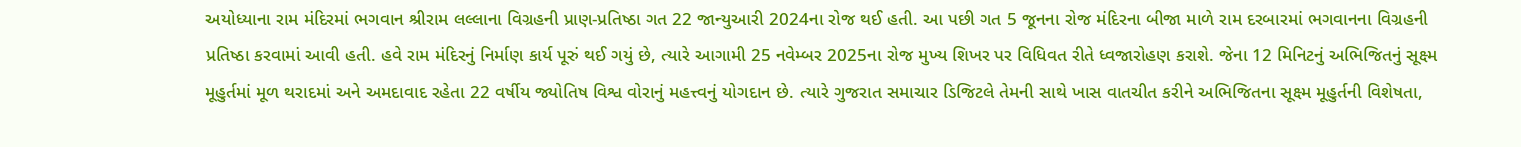અયોધ્યાના રામ મંદિરમાં ભગવાન શ્રીરામ લલ્લાના વિગ્રહની પ્રાણ-પ્રતિષ્ઠા ગત 22 જાન્યુઆરી 2024ના રોજ થઈ હતી. આ પછી ગત 5 જૂનના રોજ મંદિરના બીજા માળે રામ દરબારમાં ભગવાનના વિગ્રહની પ્રતિષ્ઠા કરવામાં આવી હતી. હવે રામ મંદિરનું નિર્માણ કાર્ય પૂરું થઈ ગયું છે, ત્યારે આગામી 25 નવેમ્બર 2025ના રોજ મુખ્ય શિખર પર વિધિવત રીતે ધ્વજારોહણ કરાશે. જેના 12 મિનિટનું અભિજિતનું સૂક્ષ્મ મૂહુર્તમાં મૂળ થરાદમાં અને અમદાવાદ રહેતા 22 વર્ષીય જ્યોતિષ વિશ્વ વોરાનું મહત્ત્વનું યોગદાન છે. ત્યારે ગુજરાત સમાચાર ડિજિટલે તેમની સાથે ખાસ વાતચીત કરીને અભિજિતના સૂક્ષ્મ મૂહુર્તની વિશેષતા,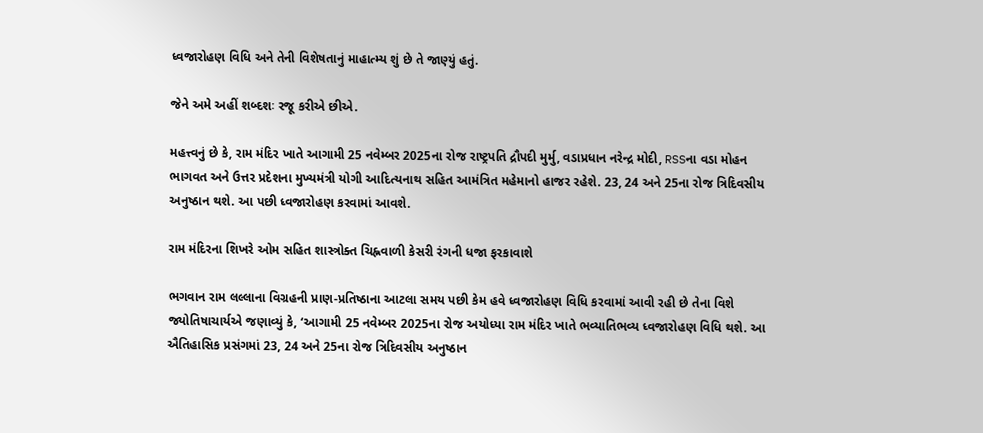ધ્વજારોહણ વિધિ અને તેની વિશેષતાનું માહાત્મ્ય શું છે તે જાણ્યું હતું.

જેને અમે અહીં શબ્દશઃ રજૂ કરીએ છીએ.

મહત્ત્વનું છે કે, રામ મંદિર ખાતે આગામી 25 નવેમ્બર 2025ના રોજ રાષ્ટ્રપતિ દ્રૌપદી મુર્મુ, વડાપ્રધાન નરેન્દ્ર મોદી, RSSના વડા મોહન ભાગવત અને ઉત્તર પ્રદેશના મુખ્યમંત્રી યોગી આદિત્યનાથ સહિત આમંત્રિત મહેમાનો હાજર રહેશે. 23, 24 અને 25ના રોજ ત્રિદિવસીય અનુષ્ઠાન થશે. આ પછી ધ્વજારોહણ કરવામાં આવશે.

રામ મંદિરના શિખરે ઓમ સહિત શાસ્ત્રોક્ત ચિહ્નવાળી કેસરી રંગની ધજા ફરકાવાશે

ભગવાન રામ લલ્લાના વિગ્રહની પ્રાણ-પ્રતિષ્ઠાના આટલા સમય પછી કેમ હવે ધ્વજારોહણ વિધિ કરવામાં આવી રહી છે તેના વિશે જ્યોતિષાચાર્યએ જણાવ્યું કે, ‘આગામી 25 નવેમ્બર 2025ના રોજ અયોધ્યા રામ મંદિર ખાતે ભવ્યાતિભવ્ય ધ્વજારોહણ વિધિ થશે. આ ઐતિહાસિક પ્રસંગમાં 23, 24 અને 25ના રોજ ત્રિદિવસીય અનુષ્ઠાન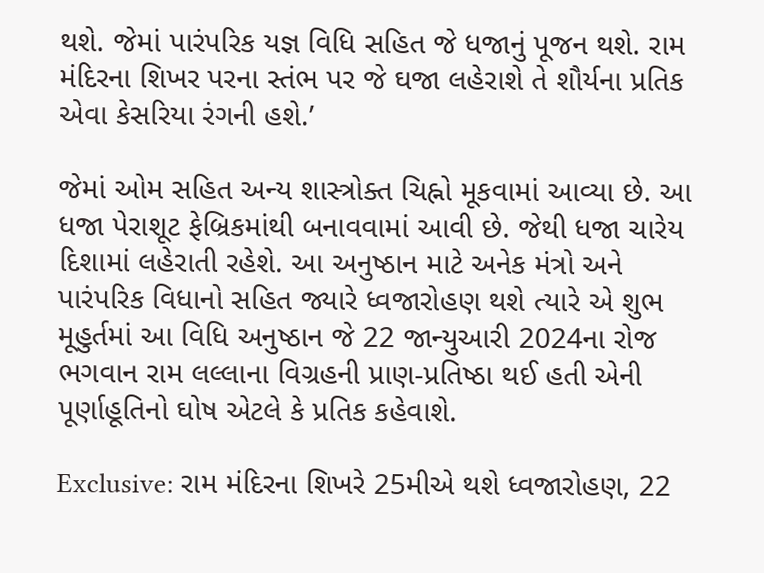થશે. જેમાં પારંપરિક યજ્ઞ વિધિ સહિત જે ધજાનું પૂજન થશે. રામ મંદિરના શિખર પરના સ્તંભ પર જે ઘજા લહેરાશે તે શૌર્યના પ્રતિક એવા કેસરિયા રંગની હશે.’

જેમાં ઓમ સહિત અન્ય શાસ્ત્રોક્ત ચિહ્નો મૂકવામાં આવ્યા છે. આ ધજા પેરાશૂટ ફેબ્રિકમાંથી બનાવવામાં આવી છે. જેથી ધજા ચારેય દિશામાં લહેરાતી રહેશે. આ અનુષ્ઠાન માટે અનેક મંત્રો અને પારંપરિક વિધાનો સહિત જ્યારે ધ્વજારોહણ થશે ત્યારે એ શુભ મૂહુર્તમાં આ વિધિ અનુષ્ઠાન જે 22 જાન્યુઆરી 2024ના રોજ ભગવાન રામ લલ્લાના વિગ્રહની પ્રાણ-પ્રતિષ્ઠા થઈ હતી એની પૂર્ણાહૂતિનો ઘોષ એટલે કે પ્રતિક કહેવાશે.

Exclusive: રામ મંદિરના શિખરે 25મીએ થશે ધ્વજારોહણ, 22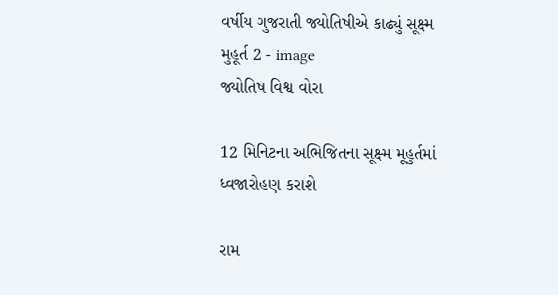વર્ષીય ગુજરાતી જ્યોતિષીએ કાઢ્યું સૂક્ષ્મ મુહૂર્ત 2 - image
જ્યોતિષ વિશ્વ વોરા

12 મિનિટના અભિજિતના સૂક્ષ્મ મૂહુર્તમાં ધ્વજારોહણ કરાશે

રામ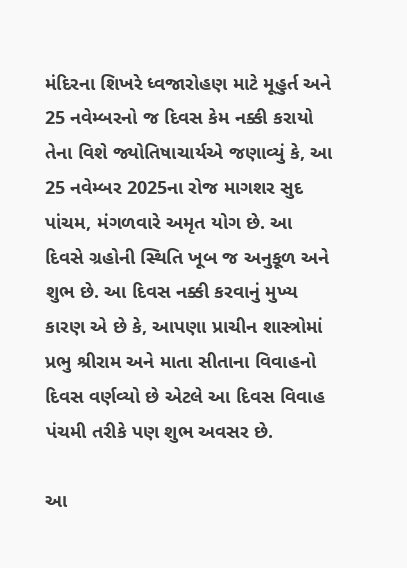મંદિરના શિખરે ધ્વજારોહણ માટે મૂહુર્ત અને 25 નવેમ્બરનો જ દિવસ કેમ નક્કી કરાયો તેના વિશે જ્યોતિષાચાર્યએ જણાવ્યું કે, આ 25 નવેમ્બર 2025ના રોજ માગશર સુદ પાંચમ, મંગળવારે અમૃત યોગ છે. આ દિવસે ગ્રહોની સ્થિતિ ખૂબ જ અનુકૂળ અને શુભ છે. આ દિવસ નક્કી કરવાનું મુખ્ય કારણ એ છે કે, આપણા પ્રાચીન શાસ્ત્રોમાં પ્રભુ શ્રીરામ અને માતા સીતાના વિવાહનો દિવસ વર્ણવ્યો છે એટલે આ દિવસ વિવાહ પંચમી તરીકે પણ શુભ અવસર છે.

આ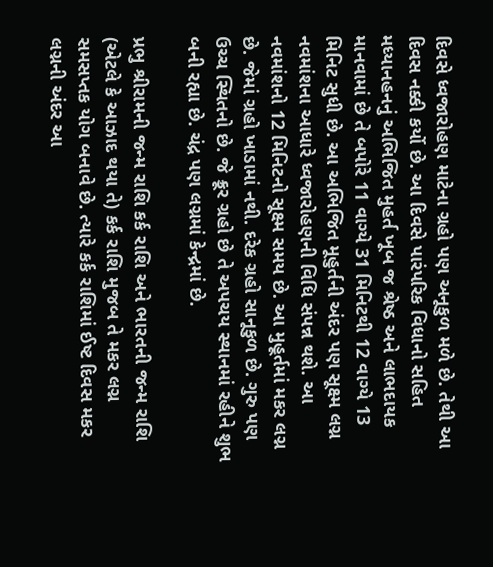દિવસે ધ્વજારોહણ માટેના ગ્રહો પણ અનૂકુળ મળે છે. તેથી આ દિવસ નક્કી કર્યો છે. આ દિવસે પારંપરિક વિધાનો સહિત મધ્યાનહનનું અભિજિત મુહર્ત ખૂબ જ શ્રેષ્ઠ અને લાભદાયક માનવામાં છે તે બપોરે 11 વાગ્યે 31 મિનિટથી 12 વાગ્યે 13 મિનિટ સુધી છે. આ અભિજિત મૂહુર્તની અંદર પણ સૂક્ષ્મ લગ્ન નવમાંશના આધારે ધ્વજારોહણની વિધિ સંપન્ન થશે. આ નવમાંશનો 12 મિનિટનો સૂક્ષ્મ સમય છે. આ મુહૂર્તમાં મકર લગ્ન છે. જેમાં ગ્રહો ખાડામાં નથી. દરેક ગ્રહો સાનૂકુળ છે. ગુરુ પણ ઉચ્ચ સ્થિતનો છે. જે ક્રૂર ગ્રહો છે તે અપચય સ્થાનમાં રહીને શુભ બની રહ્યા છે. ચંદ્ર પણ લગ્નમાં કેન્દ્રમાં છે.

પ્રભુ શ્રીરામની જન્મ રાશિ કર્ક રાશિ અને ભારતની જન્મ રાશિ (એટલે કે આઝાદ થયા તે) કર્ક રાશિ મુજબ તે મકર લગ્ન સમસપ્તક યોગ બનાવે છે. ત્યારે કર્ક રાશિમાં ઈષ્ટ દિવસ મકર લગ્નની અંદર આ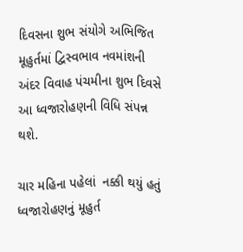દિવસના શુભ સંયોગે અભિજિત મૂહુર્તમાં દ્વિસ્વભાવ નવમાંશની અંદર વિવાહ પંચમીના શુભ દિવસે આ ધ્વજારોહણની વિધિ સંપન્ન થશે.

ચાર મહિના પહેલાં  નક્કી થયું હતું ધ્વજારોહણનું મૂહુર્ત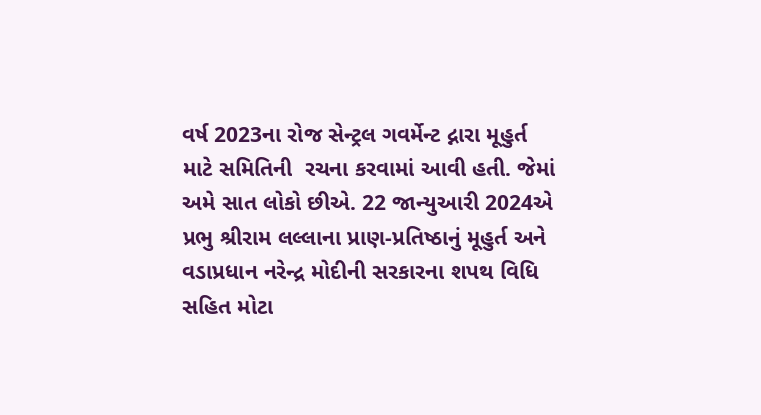વર્ષ 2023ના રોજ સેન્ટ્રલ ગવર્મેન્ટ દ્નારા મૂહુર્ત માટે સમિતિની  રચના કરવામાં આવી હતી. જેમાં અમે સાત લોકો છીએ. 22 જાન્યુઆરી 2024એ પ્રભુ શ્રીરામ લલ્લાના પ્રાણ-પ્રતિષ્ઠાનું મૂહુર્ત અને વડાપ્રધાન નરેન્દ્ર મોદીની સરકારના શપથ વિધિ સહિત મોટા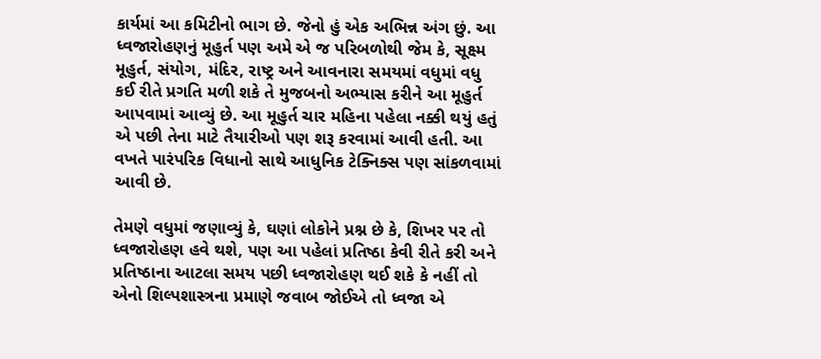કાર્યમાં આ કમિટીનો ભાગ છે. જેનો હું એક અભિન્ન અંગ છું. આ ધ્વજારોહણનું મૂહુર્ત પણ અમે એ જ પરિબળોથી જેમ કે, સૂક્ષ્મ મૂહુર્ત, સંયોગ, મંદિર, રાષ્ટ્ર અને આવનારા સમયમાં વધુમાં વધુ કઈ રીતે પ્રગતિ મળી શકે તે મુજબનો અભ્યાસ કરીને આ મૂહુર્ત આપવામાં આવ્યું છે. આ મૂહુર્ત ચાર મહિના પહેલા નક્કી થયું હતું એ પછી તેના માટે તૈયારીઓ પણ શરૂ કરવામાં આવી હતી. આ વખતે પારંપરિક વિધાનો સાથે આધુનિક ટેક્નિક્સ પણ સાંકળવામાં આવી છે.

તેમણે વધુમાં જણાવ્યું કે, ઘણાં લોકોને પ્રશ્ન છે કે, શિખર પર તો ધ્વજારોહણ હવે થશે, પણ આ પહેલાં પ્રતિષ્ઠા કેવી રીતે કરી અને પ્રતિષ્ઠાના આટલા સમય પછી ધ્વજારોહણ થઈ શકે કે નહીં તો એનો શિલ્પશાસ્ત્રના પ્રમાણે જવાબ જોઈએ તો ધ્વજા એ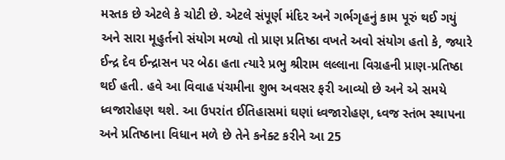મસ્તક છે એટલે કે ચોટી છે. એટલે સંપૂર્ણ મંદિર અને ગર્ભગૃહનું કામ પૂરું થઈ ગયું અને સારા મૂહુર્તનો સંયોગ મળ્યો તો પ્રાણ પ્રતિષ્ઠા વખતે અવો સંયોગ હતો કે, જ્યારે ઈન્દ્ર દેવ ઈન્દ્રાસન પર બેઠા હતા ત્યારે પ્રભુ શ્રીરામ લલ્લાના વિગ્રહની પ્રાણ-પ્રતિષ્ઠા થઈ હતી. હવે આ વિવાહ પંચમીના શુભ અવસર ફરી આવ્યો છે અને એ સમયે ધ્વજારોહણ થશે. આ ઉપરાંત ઈતિહાસમાં ઘણાં ધ્વજારોહણ, ધ્વજ સ્તંભ સ્થાપના અને પ્રતિષ્ઠાના વિધાન મળે છે તેને કનેક્ટ કરીને આ 25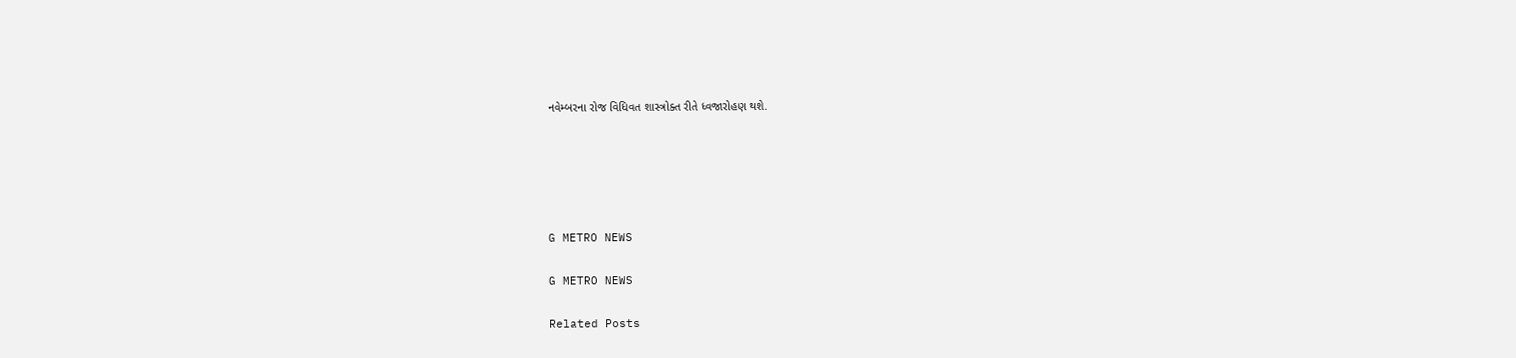નવેમ્બરના રોજ વિધિવત શાસ્ત્રોક્ત રીતે ધ્વજારોહણ થશે.





G METRO NEWS

G METRO NEWS

Related Posts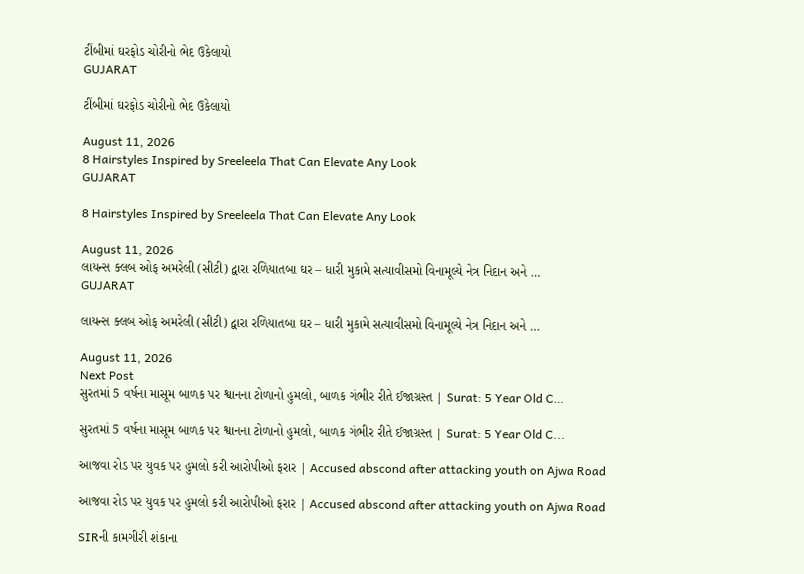ટીંબીમાં ઘરફોડ ચોરીનો ભેદ ઉકેલાયો
GUJARAT

ટીંબીમાં ઘરફોડ ચોરીનો ભેદ ઉકેલાયો

August 11, 2026
8 Hairstyles Inspired by Sreeleela That Can Elevate Any Look
GUJARAT

8 Hairstyles Inspired by Sreeleela That Can Elevate Any Look

August 11, 2026
લાયન્સ ક્લબ ઓફ અમરેલી (સીટી) દ્વારા રળિયાતબા ઘર – ધારી મુકામે સત્યાવીસમો વિનામૂલ્યે નેત્ર નિદાન અને …
GUJARAT

લાયન્સ ક્લબ ઓફ અમરેલી (સીટી) દ્વારા રળિયાતબા ઘર – ધારી મુકામે સત્યાવીસમો વિનામૂલ્યે નેત્ર નિદાન અને …

August 11, 2026
Next Post
સુરતમાં 5 વર્ષના માસૂમ બાળક પર શ્વાનના ટોળાનો હુમલો, બાળક ગંભીર રીતે ઈજાગ્રસ્ત | Surat: 5 Year Old C…

સુરતમાં 5 વર્ષના માસૂમ બાળક પર શ્વાનના ટોળાનો હુમલો, બાળક ગંભીર રીતે ઈજાગ્રસ્ત | Surat: 5 Year Old C...

આજવા રોડ પર યુવક પર હુમલો કરી આરોપીઓ ફરાર | Accused abscond after attacking youth on Ajwa Road

આજવા રોડ પર યુવક પર હુમલો કરી આરોપીઓ ફરાર | Accused abscond after attacking youth on Ajwa Road

SIRની કામગીરી શંકાના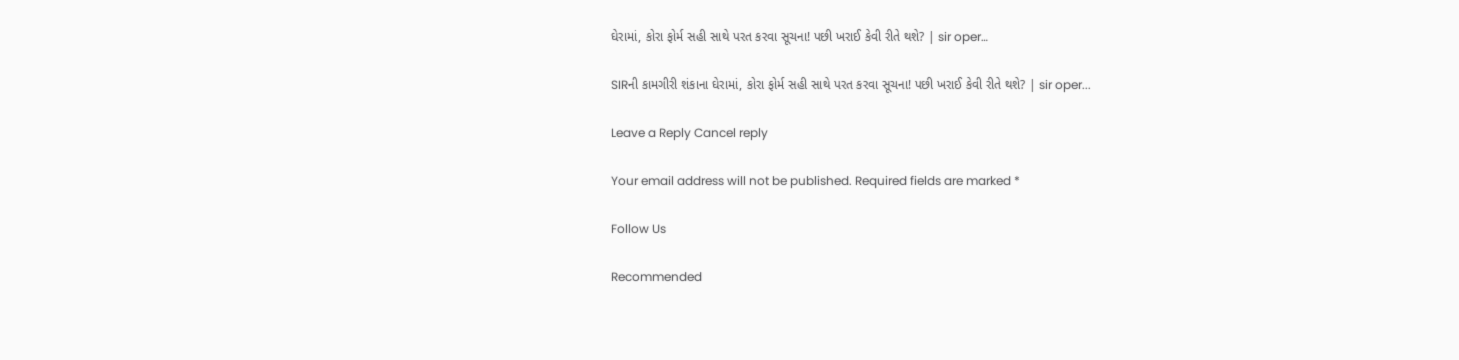ઘેરામાં, કોરા ફોર્મ સહી સાથે પરત કરવા સૂચના! પછી ખરાઈ કેવી રીતે થશે? | sir oper…

SIRની કામગીરી શંકાના ઘેરામાં, કોરા ફોર્મ સહી સાથે પરત કરવા સૂચના! પછી ખરાઈ કેવી રીતે થશે? | sir oper...

Leave a Reply Cancel reply

Your email address will not be published. Required fields are marked *

Follow Us

Recommended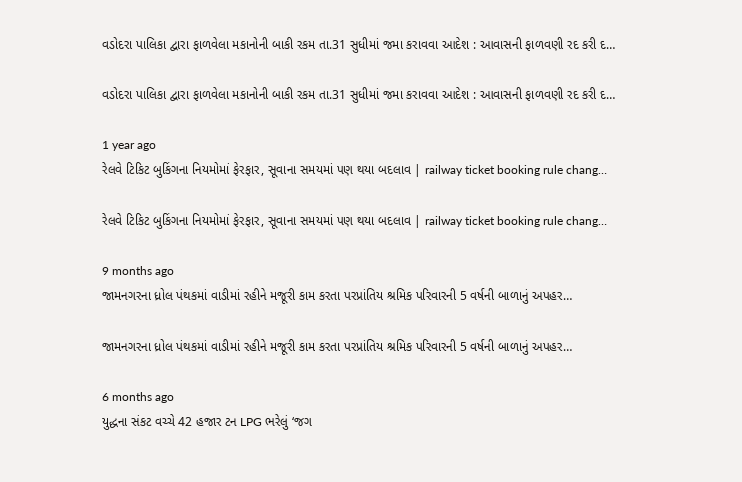વડોદરા પાલિકા દ્વારા ફાળવેલા મકાનોની બાકી રકમ તા.31 સુધીમાં જમા કરાવવા આદેશ : આવાસની ફાળવણી રદ કરી દ…

વડોદરા પાલિકા દ્વારા ફાળવેલા મકાનોની બાકી રકમ તા.31 સુધીમાં જમા કરાવવા આદેશ : આવાસની ફાળવણી રદ કરી દ…

1 year ago
રેલવે ટિકિટ બુકિંગના નિયમોમાં ફેરફાર, સૂવાના સમયમાં પણ થયા બદલાવ | railway ticket booking rule chang…

રેલવે ટિકિટ બુકિંગના નિયમોમાં ફેરફાર, સૂવાના સમયમાં પણ થયા બદલાવ | railway ticket booking rule chang…

9 months ago
જામનગરના ધ્રોલ પંથકમાં વાડીમાં રહીને મજૂરી કામ કરતા પરપ્રાંતિય શ્રમિક પરિવારની 5 વર્ષની બાળાનું અપહર…

જામનગરના ધ્રોલ પંથકમાં વાડીમાં રહીને મજૂરી કામ કરતા પરપ્રાંતિય શ્રમિક પરિવારની 5 વર્ષની બાળાનું અપહર…

6 months ago
યુદ્ધના સંકટ વચ્ચે 42 હજાર ટન LPG ભરેલું ‘જગ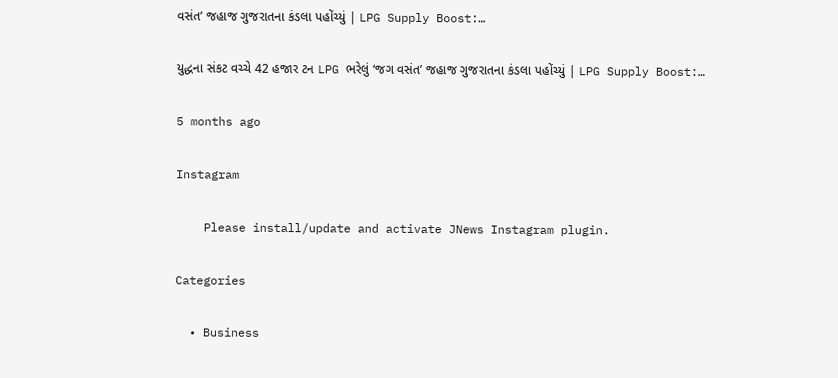વસંત’ જહાજ ગુજરાતના કંડલા પહોંચ્યું | LPG Supply Boost:…

યુદ્ધના સંકટ વચ્ચે 42 હજાર ટન LPG ભરેલું ‘જગ વસંત’ જહાજ ગુજરાતના કંડલા પહોંચ્યું | LPG Supply Boost:…

5 months ago

Instagram

    Please install/update and activate JNews Instagram plugin.

Categories

  • Business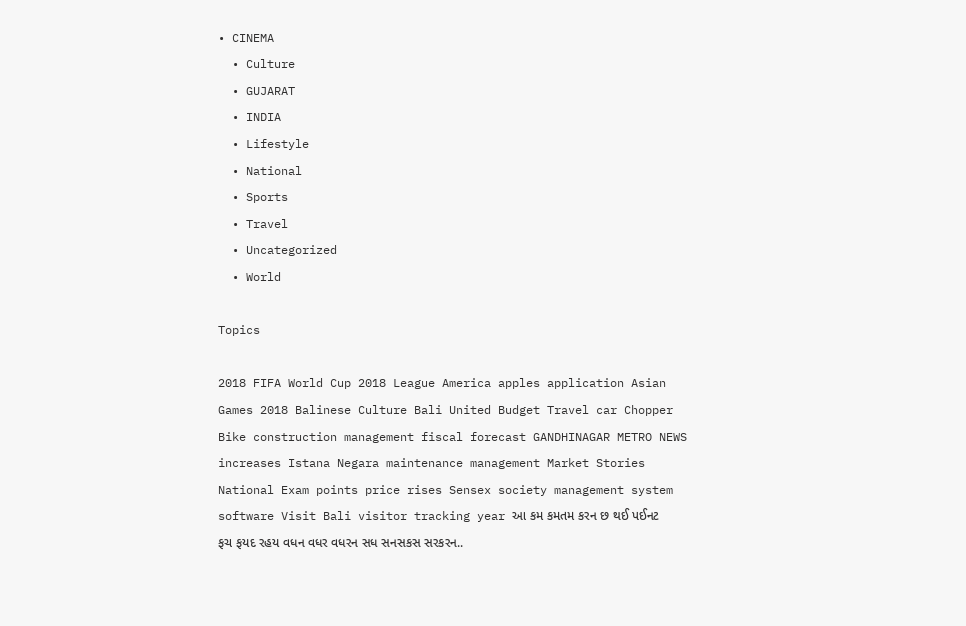• CINEMA
  • Culture
  • GUJARAT
  • INDIA
  • Lifestyle
  • National
  • Sports
  • Travel
  • Uncategorized
  • World

Topics

2018 FIFA World Cup 2018 League America apples application Asian Games 2018 Balinese Culture Bali United Budget Travel car Chopper Bike construction management fiscal forecast GANDHINAGAR METRO NEWS increases Istana Negara maintenance management Market Stories National Exam points price rises Sensex society management system software Visit Bali visitor tracking year આ કમ કમતમ કરન છ થઈ પઈનટ ફચ ફયદ રહય વધન વધર વધરન સધ સનસકસ સરકરન..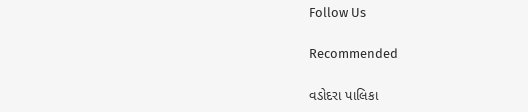Follow Us

Recommended

વડોદરા પાલિકા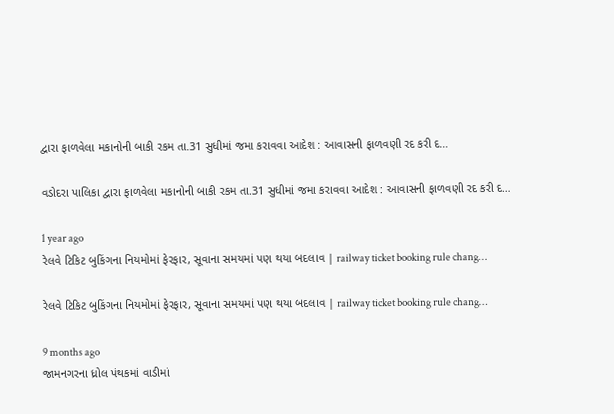દ્વારા ફાળવેલા મકાનોની બાકી રકમ તા.31 સુધીમાં જમા કરાવવા આદેશ : આવાસની ફાળવણી રદ કરી દ…

વડોદરા પાલિકા દ્વારા ફાળવેલા મકાનોની બાકી રકમ તા.31 સુધીમાં જમા કરાવવા આદેશ : આવાસની ફાળવણી રદ કરી દ…

1 year ago
રેલવે ટિકિટ બુકિંગના નિયમોમાં ફેરફાર, સૂવાના સમયમાં પણ થયા બદલાવ | railway ticket booking rule chang…

રેલવે ટિકિટ બુકિંગના નિયમોમાં ફેરફાર, સૂવાના સમયમાં પણ થયા બદલાવ | railway ticket booking rule chang…

9 months ago
જામનગરના ધ્રોલ પંથકમાં વાડીમાં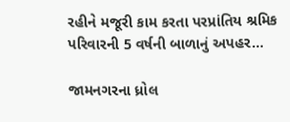રહીને મજૂરી કામ કરતા પરપ્રાંતિય શ્રમિક પરિવારની 5 વર્ષની બાળાનું અપહર…

જામનગરના ધ્રોલ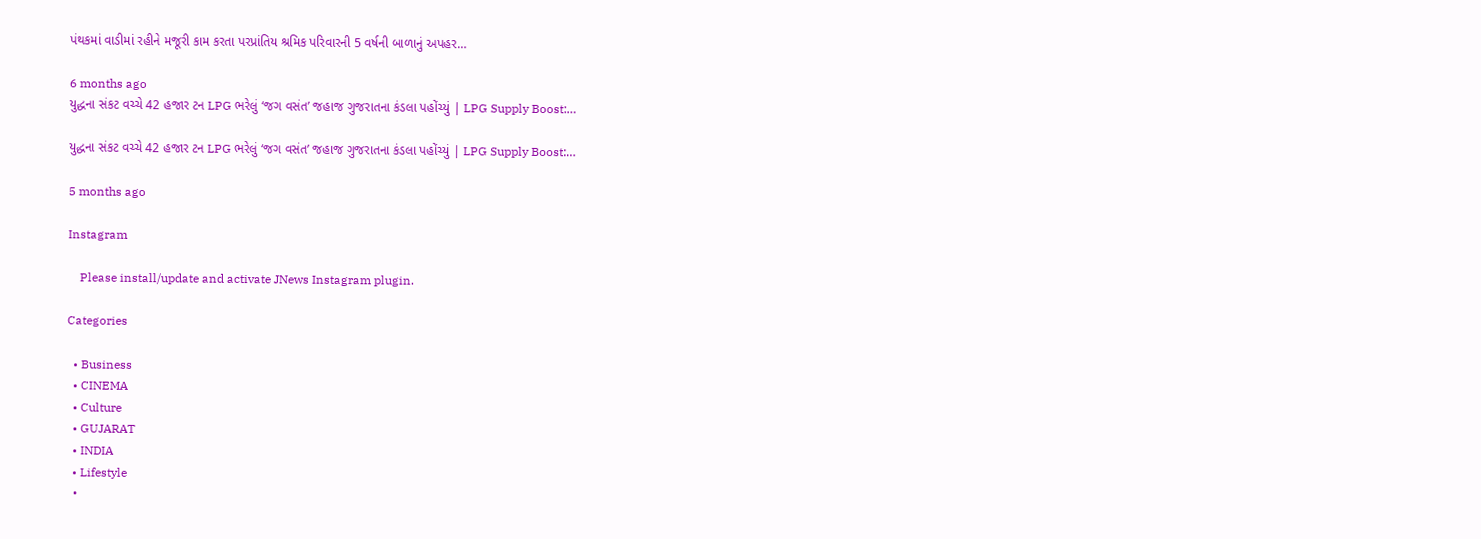પંથકમાં વાડીમાં રહીને મજૂરી કામ કરતા પરપ્રાંતિય શ્રમિક પરિવારની 5 વર્ષની બાળાનું અપહર…

6 months ago
યુદ્ધના સંકટ વચ્ચે 42 હજાર ટન LPG ભરેલું ‘જગ વસંત’ જહાજ ગુજરાતના કંડલા પહોંચ્યું | LPG Supply Boost:…

યુદ્ધના સંકટ વચ્ચે 42 હજાર ટન LPG ભરેલું ‘જગ વસંત’ જહાજ ગુજરાતના કંડલા પહોંચ્યું | LPG Supply Boost:…

5 months ago

Instagram

    Please install/update and activate JNews Instagram plugin.

Categories

  • Business
  • CINEMA
  • Culture
  • GUJARAT
  • INDIA
  • Lifestyle
  •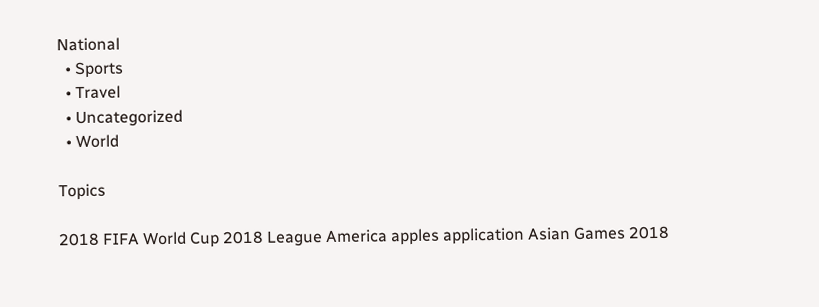National
  • Sports
  • Travel
  • Uncategorized
  • World

Topics

2018 FIFA World Cup 2018 League America apples application Asian Games 2018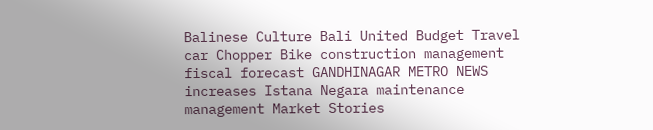Balinese Culture Bali United Budget Travel car Chopper Bike construction management fiscal forecast GANDHINAGAR METRO NEWS increases Istana Negara maintenance management Market Stories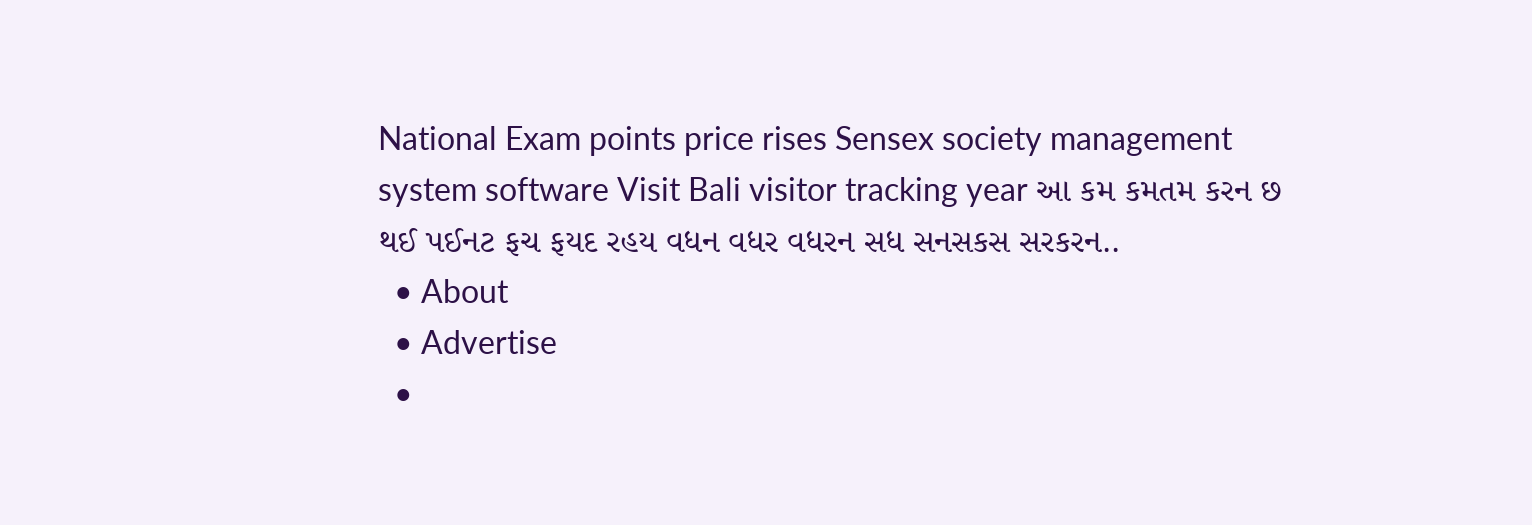National Exam points price rises Sensex society management system software Visit Bali visitor tracking year આ કમ કમતમ કરન છ થઈ પઈનટ ફચ ફયદ રહય વધન વધર વધરન સધ સનસકસ સરકરન..
  • About
  • Advertise
  •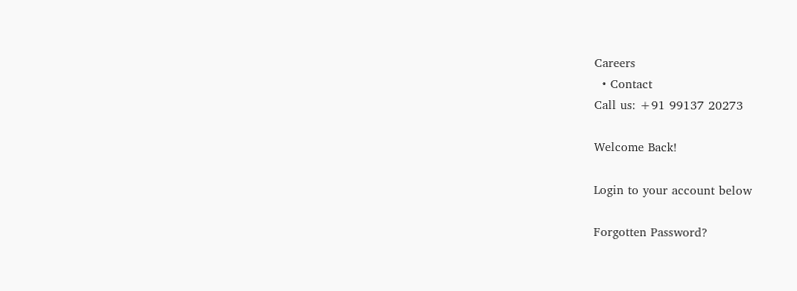Careers
  • Contact
Call us: +91 99137 20273

Welcome Back!

Login to your account below

Forgotten Password?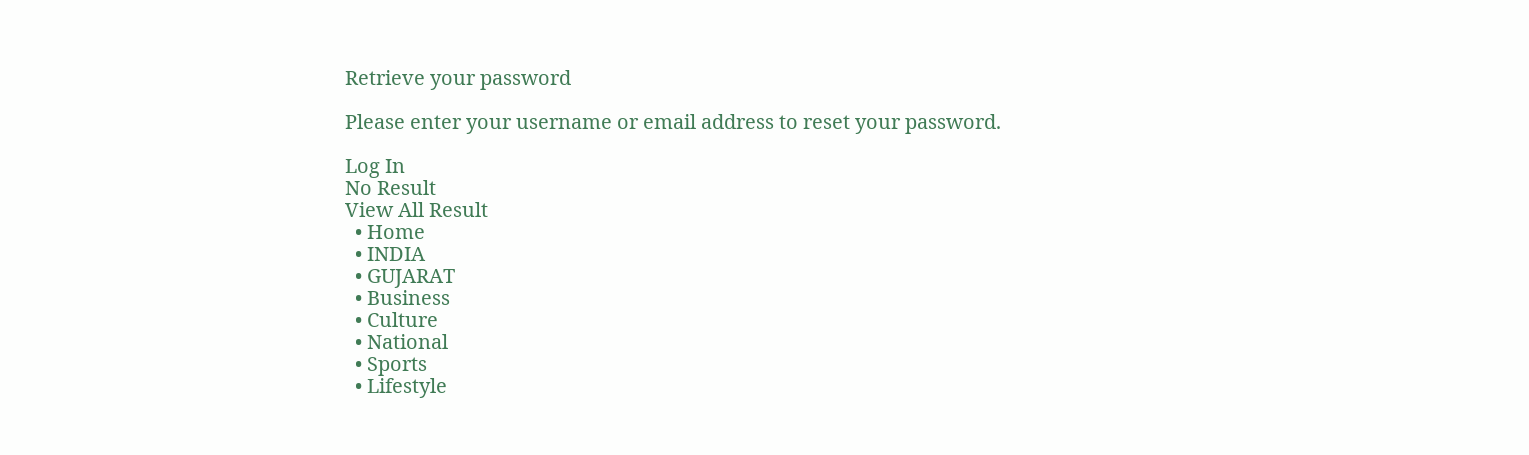Retrieve your password

Please enter your username or email address to reset your password.

Log In
No Result
View All Result
  • Home
  • INDIA
  • GUJARAT
  • Business
  • Culture
  • National
  • Sports
  • Lifestyle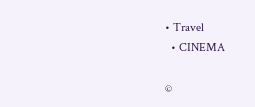• Travel
  • CINEMA

©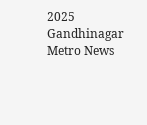2025 Gandhinagar Metro News